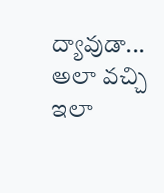ద్యావుడా... అలా వచ్చి ఇలా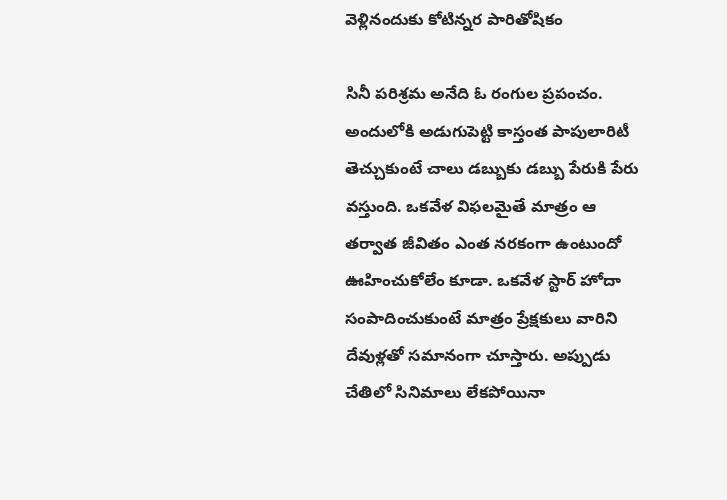వెళ్లినందుకు కోటిన్నర పారితోషికం

సినీ పరిశ్రమ అనేది ఓ రంగుల ప్రపంచం. అందులోకి అడుగుపెట్టి కాస్తంత పాపులారిటీ తెచ్చుకుంటే చాలు డబ్బుకు డబ్బు పేరుకి పేరు వస్తుంది. ఒకవేళ విఫలమైతే మాత్రం ఆ తర్వాత జీవితం ఎంత నరకంగా ఉంటుందో ఊహించుకోలేం కూడా. ఒకవేళ స్టార్ హోదా సంపాదించుకుంటే మాత్రం ప్రేక్షకులు వారిని దేవుళ్లతో సమానంగా చూస్తారు. అప్పుడు చేతిలో సినిమాలు లేకపోయినా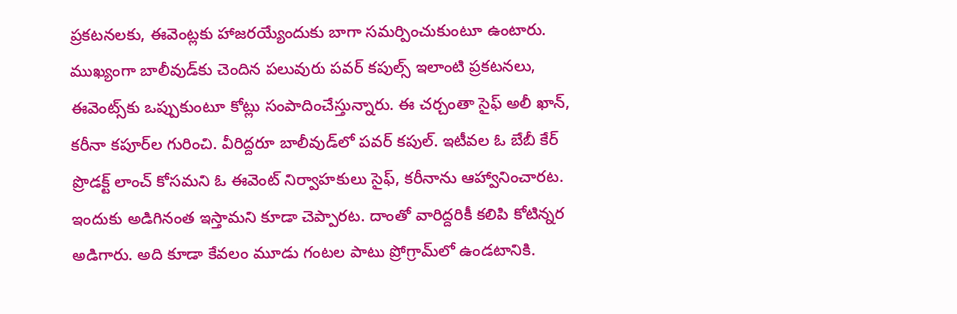ప్రకటనలకు, ఈవెంట్లకు హాజరయ్యేందుకు బాగా సమర్పించుకుంటూ ఉంటారు. ముఖ్యంగా బాలీవుడ్‌కు చెందిన పలువురు పవర్ కపుల్స్ ఇలాంటి ప్రకటనలు, ఈవెంట్స్‌కు ఒప్పుకుంటూ కోట్లు సంపాదించేస్తున్నారు. ఈ చర్చంతా సైఫ్ అలీ ఖాన్, కరీనా కపూర్‌ల గురించి. వీరిద్దరూ బాలీవుడ్‌లో పవర్ కపుల్. ఇటీవల ఓ బేబీ కేర్ ప్రొడక్ట్ లాంచ్ కోసమని ఓ ఈవెంట్ నిర్వాహకులు సైఫ్, కరీనాను ఆహ్వానించారట. ఇందుకు అడిగినంత ఇస్తామని కూడా చెప్పారట. దాంతో వారిద్దరికీ కలిపి కోటిన్నర అడిగారు. అది కూడా కేవలం మూడు గంటల పాటు ప్రోగ్రామ్‌లో ఉండటానికి.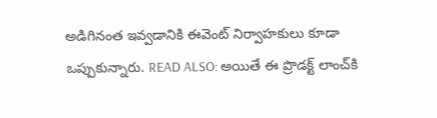అడిగినంత ఇవ్వడానికి ఈవెంట్ నిర్వాహకులు కూడా ఒప్పుకున్నారు. READ ALSO: అయితే ఈ ప్రొడక్ట్ లాంచ్‌కి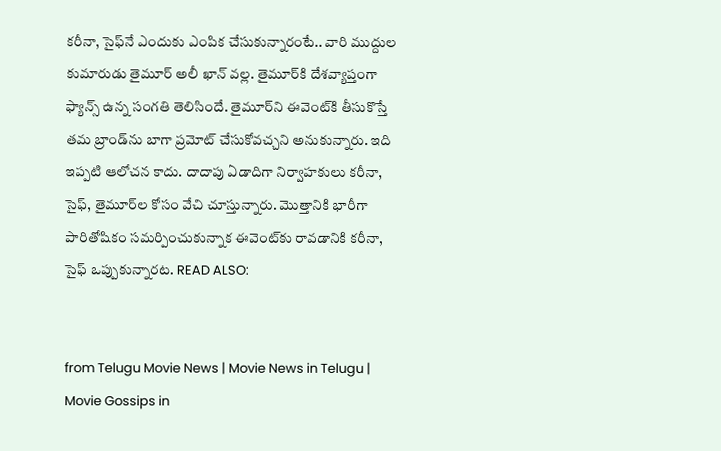కరీనా, సైఫ్‌నే ఎందుకు ఎంపిక చేసుకున్నారంటే.. వారి ముద్దుల కుమారుడు తైమూర్ అలీ ఖాన్ వల్ల. తైమూర్‌కి దేశవ్యాప్తంగా ఫ్యాన్స్ ఉన్న సంగతి తెలిసిందే. తైమూర్‌ని ఈవెంట్‌కి తీసుకొస్తే తమ బ్రాండ్‌ను బాగా ప్రమోట్ చేసుకోవచ్చని అనుకున్నారు. ఇది ఇప్పటి ఆలోచన కాదు. దాదాపు ఏడాదిగా నిర్వాహకులు కరీనా, సైఫ్, తైమూర్‌ల కోసం వేచి చూస్తున్నారు. మొత్తానికి భారీగా పారితోషికం సమర్పించుకున్నాక ఈవెంట్‌కు రావడానికి కరీనా, సైఫ్ ఒప్పుకున్నారట. READ ALSO:


from Telugu Movie News | Movie News in Telugu | Movie Gossips in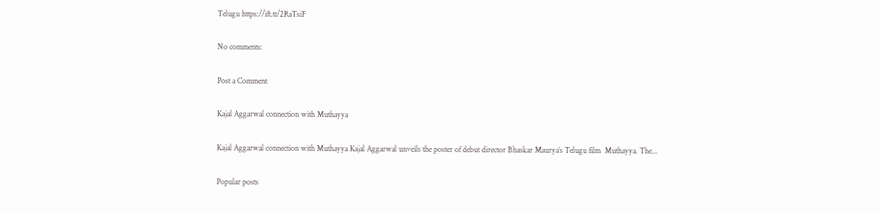Telugu https://ift.tt/2RaTsiF

No comments:

Post a Comment

Kajal Aggarwal connection with Muthayya

Kajal Aggarwal connection with Muthayya Kajal Aggarwal unveils the poster of debut director Bhaskar Maurya’s Telugu film  Muthayya. The...

Popular posts